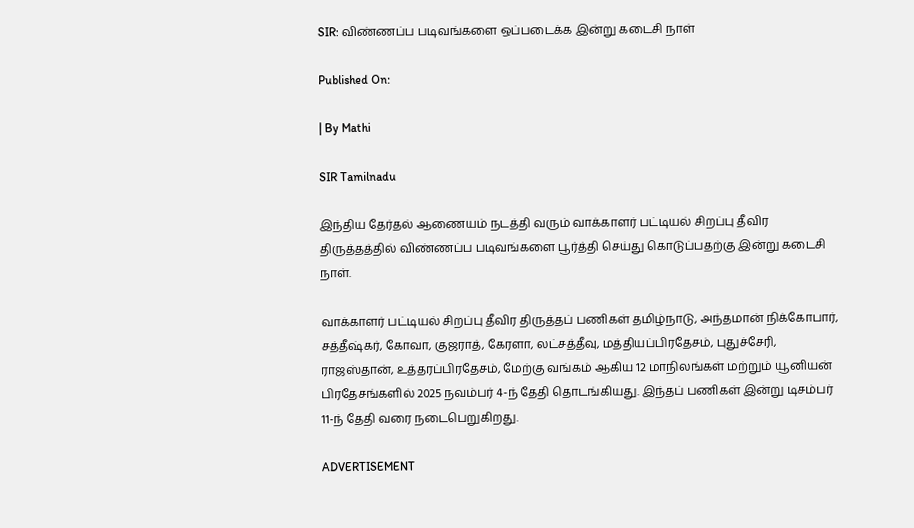SIR: விண்ணப்ப படிவங்களை ஒப்படைக்க இன்று கடைசி நாள்

Published On:

| By Mathi

SIR Tamilnadu

இந்திய தேர்தல் ஆணையம் நடத்தி வரும் வாக்காளர் பட்டியல் சிறப்பு தீவிர திருத்தத்தில் விண்ணப்ப படிவங்களை பூர்த்தி செய்து கொடுப்பதற்கு இன்று கடைசி நாள்.

வாக்காளர் பட்டியல் சிறப்பு தீவிர திருத்தப் பணிகள் தமிழ்நாடு, அந்தமான் நிக்கோபார், சத்தீஷ்கர், கோவா, குஜராத், கேரளா, லட்சத்தீவு, மத்தியப்பிரதேசம், புதுச்சேரி, ராஜஸ்தான், உத்தரப்பிரதேசம், மேற்கு வங்கம் ஆகிய 12 மாநிலங்கள் மற்றும் யூனியன் பிரதேசங்களில் 2025 நவம்பர் 4-ந் தேதி தொடங்கியது. இந்தப் பணிகள் இன்று டிசம்பர் 11-ந் தேதி வரை நடைபெறுகிறது.

ADVERTISEMENT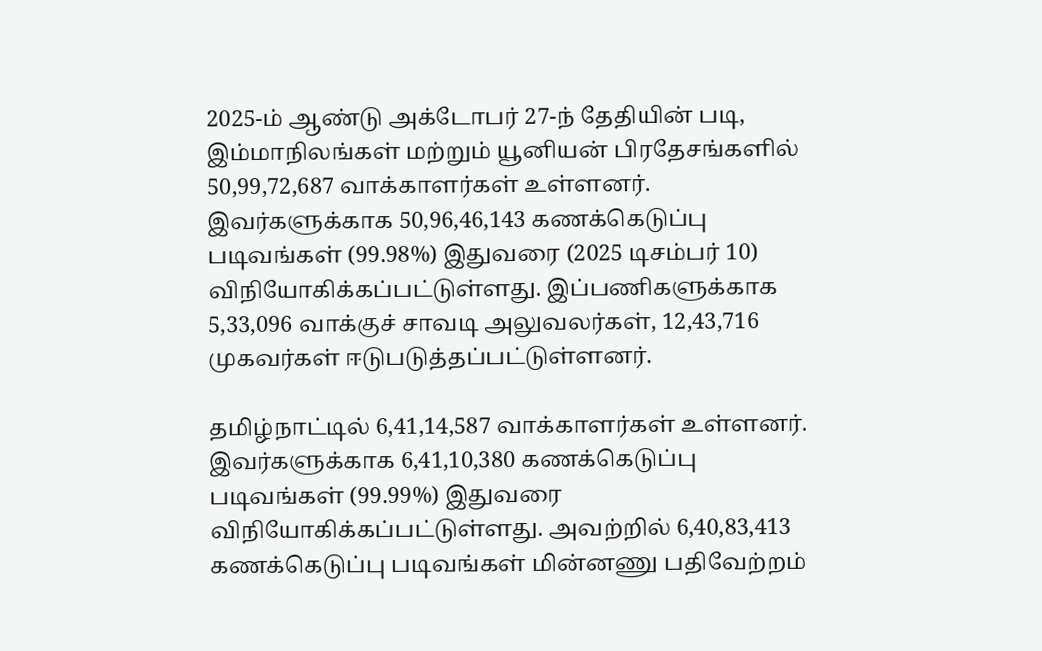2025-ம் ஆண்டு அக்டோபர் 27-ந் தேதியின் படி, இம்மாநிலங்கள் மற்றும் யூனியன் பிரதேசங்களில் 50,99,72,687 வாக்காளர்கள் உள்ளனர். இவர்களுக்காக 50,96,46,143 கணக்கெடுப்பு படிவங்கள் (99.98%) இதுவரை (2025 டிசம்பர் 10) விநியோகிக்கப்பட்டுள்ளது. இப்பணிகளுக்காக 5,33,096 வாக்குச் சாவடி அலுவலர்கள், 12,43,716 முகவர்கள் ஈடுபடுத்தப்பட்டுள்ளனர்.

தமிழ்நாட்டில் 6,41,14,587 வாக்காளர்கள் உள்ளனர். இவர்களுக்காக 6,41,10,380 கணக்கெடுப்பு படிவங்கள் (99.99%) இதுவரை விநியோகிக்கப்பட்டுள்ளது. அவற்றில் 6,40,83,413 கணக்கெடுப்பு படிவங்கள் மின்னணு பதிவேற்றம்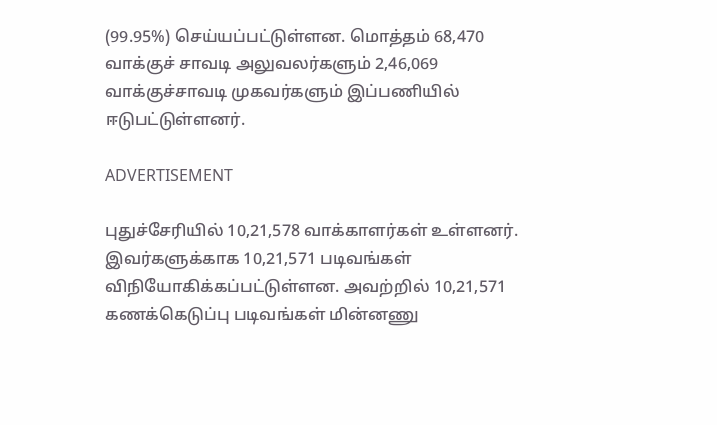(99.95%) செய்யப்பட்டுள்ளன. மொத்தம் 68,470 வாக்குச் சாவடி அலுவலர்களும் 2,46,069 வாக்குச்சாவடி முகவர்களும் இப்பணியில் ஈடுபட்டுள்ளனர்.

ADVERTISEMENT

புதுச்சேரியில் 10,21,578 வாக்காளர்கள் உள்ளனர். இவர்களுக்காக 10,21,571 படிவங்கள் விநியோகிக்கப்பட்டுள்ளன. அவற்றில் 10,21,571 கணக்கெடுப்பு படிவங்கள் மின்னணு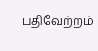பதிவேற்றம்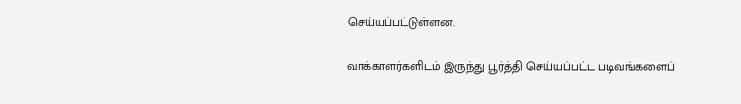செய்யப்பட்டுள்ளன.

வாக்காளர்களிடம் இருந்து பூர்த்தி செய்யப்பட்ட படிவங்களைப்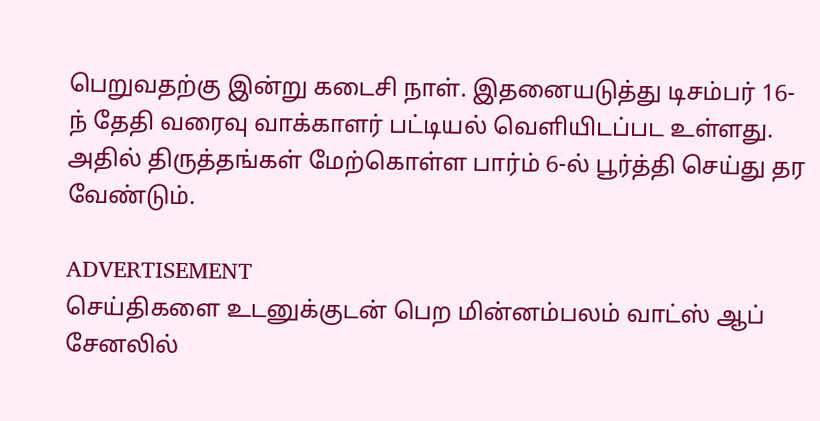பெறுவதற்கு இன்று கடைசி நாள். இதனையடுத்து டிசம்பர் 16-ந் தேதி வரைவு வாக்காளர் பட்டியல் வெளியிடப்பட உள்ளது. அதில் திருத்தங்கள் மேற்கொள்ள பார்ம் 6-ல் பூர்த்தி செய்து தர வேண்டும்.

ADVERTISEMENT
செய்திகளை உடனுக்குடன் பெற மின்னம்பலம் வாட்ஸ் ஆப் சேனலில்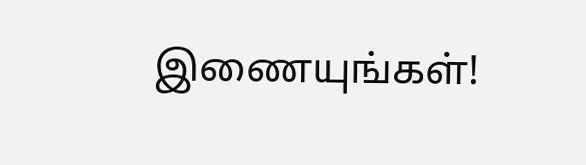இணையுங்கள்!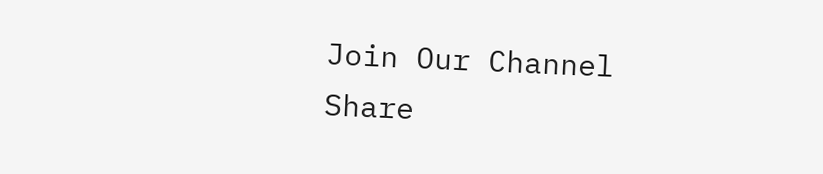Join Our Channel
Share